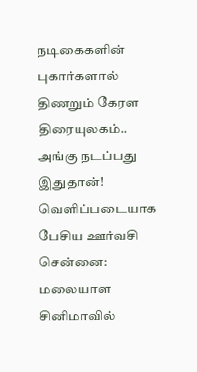நடிகைகளின் புகார்களால் திணறும் கேரள திரையுலகம்.. அங்கு நடப்பது இதுதான்! வெளிப்படையாக பேசிய ஊர்வசி
சென்னை: மலையாள சினிமாவில்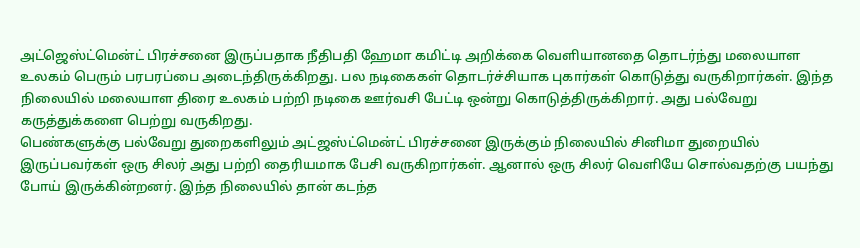அட்ஜெஸ்ட்மென்ட் பிரச்சனை இருப்பதாக நீதிபதி ஹேமா கமிட்டி அறிக்கை வெளியானதை தொடர்ந்து மலையாள உலகம் பெரும் பரபரப்பை அடைந்திருக்கிறது. பல நடிகைகள் தொடர்ச்சியாக புகார்கள் கொடுத்து வருகிறார்கள். இந்த நிலையில் மலையாள திரை உலகம் பற்றி நடிகை ஊர்வசி பேட்டி ஒன்று கொடுத்திருக்கிறார். அது பல்வேறு கருத்துக்களை பெற்று வருகிறது.
பெண்களுக்கு பல்வேறு துறைகளிலும் அட்ஜஸ்ட்மென்ட் பிரச்சனை இருக்கும் நிலையில் சினிமா துறையில் இருப்பவர்கள் ஒரு சிலர் அது பற்றி தைரியமாக பேசி வருகிறார்கள். ஆனால் ஒரு சிலர் வெளியே சொல்வதற்கு பயந்து போய் இருக்கின்றனர். இந்த நிலையில் தான் கடந்த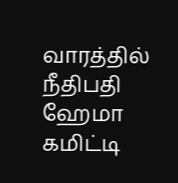வாரத்தில் நீதிபதி ஹேமா கமிட்டி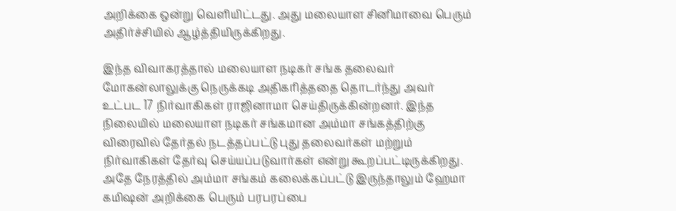அறிக்கை ஒன்று வெளியிட்டது. அது மலையாள சினிமாவை பெரும் அதிர்ச்சியில் ஆழ்த்தியிருக்கிறது.

இந்த விவாகரத்தால் மலையாள நடிகர் சங்க தலைவர் மோகன்லாலுக்கு நெருக்கடி அதிகரித்ததை தொடர்ந்து அவர் உட்பட 17 நிர்வாகிகள் ராஜினாமா செய்திருக்கின்றனர். இந்த நிலையில் மலையாள நடிகர் சங்கமான அம்மா சங்கத்திற்கு விரைவில் தேர்தல் நடத்தப்பட்டு புது தலைவர்கள் மற்றும் நிர்வாகிகள் தேர்வு செய்யப்படுவார்கள் என்று கூறப்பட்டிருக்கிறது.
அதே நேரத்தில் அம்மா சங்கம் கலைக்கப்பட்டு இருந்தாலும் ஹேமா கமிஷன் அறிக்கை பெரும் பரபரப்பை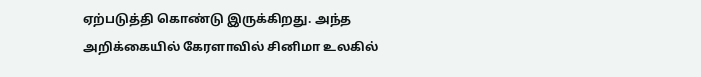ஏற்படுத்தி கொண்டு இருக்கிறது. அந்த அறிக்கையில் கேரளாவில் சினிமா உலகில்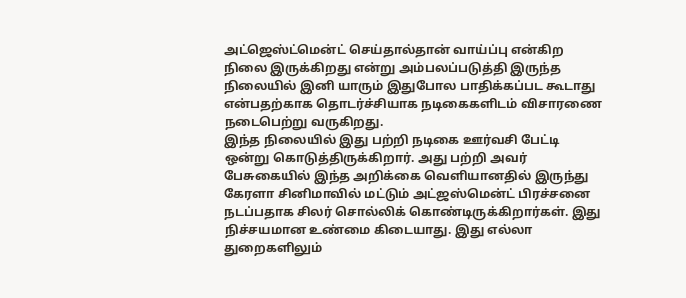அட்ஜெஸ்ட்மென்ட் செய்தால்தான் வாய்ப்பு என்கிற நிலை இருக்கிறது என்று அம்பலப்படுத்தி இருந்த நிலையில் இனி யாரும் இதுபோல பாதிக்கப்பட கூடாது என்பதற்காக தொடர்ச்சியாக நடிகைகளிடம் விசாரணை நடைபெற்று வருகிறது.
இந்த நிலையில் இது பற்றி நடிகை ஊர்வசி பேட்டி ஒன்று கொடுத்திருக்கிறார். அது பற்றி அவர் பேசுகையில் இந்த அறிக்கை வெளியானதில் இருந்து கேரளா சினிமாவில் மட்டும் அட்ஜஸ்மென்ட் பிரச்சனை நடப்பதாக சிலர் சொல்லிக் கொண்டிருக்கிறார்கள். இது நிச்சயமான உண்மை கிடையாது. இது எல்லா துறைகளிலும்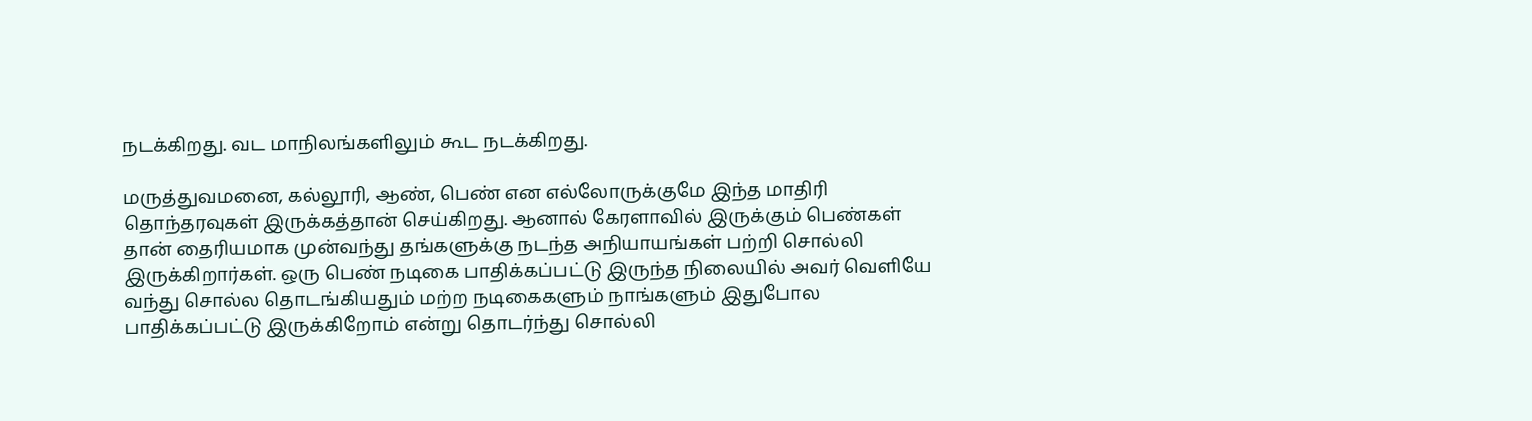நடக்கிறது. வட மாநிலங்களிலும் கூட நடக்கிறது.

மருத்துவமனை, கல்லூரி, ஆண், பெண் என எல்லோருக்குமே இந்த மாதிரி தொந்தரவுகள் இருக்கத்தான் செய்கிறது. ஆனால் கேரளாவில் இருக்கும் பெண்கள் தான் தைரியமாக முன்வந்து தங்களுக்கு நடந்த அநியாயங்கள் பற்றி சொல்லி இருக்கிறார்கள். ஒரு பெண் நடிகை பாதிக்கப்பட்டு இருந்த நிலையில் அவர் வெளியே வந்து சொல்ல தொடங்கியதும் மற்ற நடிகைகளும் நாங்களும் இதுபோல பாதிக்கப்பட்டு இருக்கிறோம் என்று தொடர்ந்து சொல்லி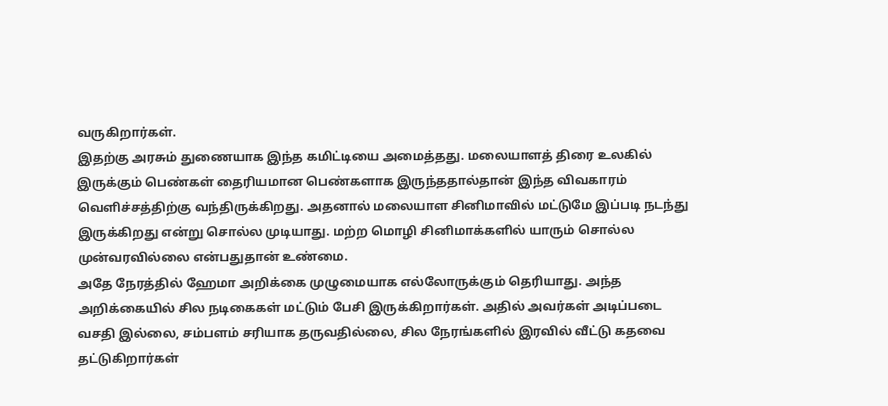வருகிறார்கள்.
இதற்கு அரசும் துணையாக இந்த கமிட்டியை அமைத்தது. மலையாளத் திரை உலகில் இருக்கும் பெண்கள் தைரியமான பெண்களாக இருந்ததால்தான் இந்த விவகாரம் வெளிச்சத்திற்கு வந்திருக்கிறது. அதனால் மலையாள சினிமாவில் மட்டுமே இப்படி நடந்து இருக்கிறது என்று சொல்ல முடியாது. மற்ற மொழி சினிமாக்களில் யாரும் சொல்ல முன்வரவில்லை என்பதுதான் உண்மை.
அதே நேரத்தில் ஹேமா அறிக்கை முழுமையாக எல்லோருக்கும் தெரியாது. அந்த அறிக்கையில் சில நடிகைகள் மட்டும் பேசி இருக்கிறார்கள். அதில் அவர்கள் அடிப்படை வசதி இல்லை, சம்பளம் சரியாக தருவதில்லை, சில நேரங்களில் இரவில் வீட்டு கதவை தட்டுகிறார்கள்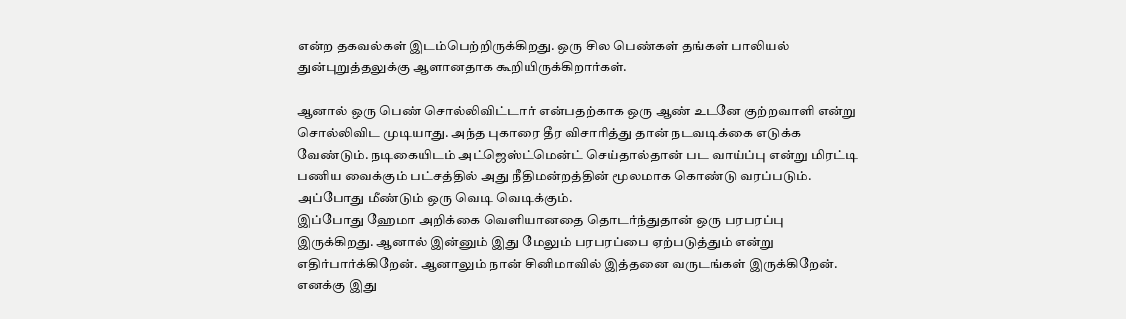என்ற தகவல்கள் இடம்பெற்றிருக்கிறது. ஒரு சில பெண்கள் தங்கள் பாலியல் துன்புறுத்தலுக்கு ஆளானதாக கூறியிருக்கிறார்கள்.

ஆனால் ஒரு பெண் சொல்லிவிட்டார் என்பதற்காக ஒரு ஆண் உடனே குற்றவாளி என்று சொல்லிவிட முடியாது. அந்த புகாரை தீர விசாரித்து தான் நடவடிக்கை எடுக்க வேண்டும். நடிகையிடம் அட்ஜெஸ்ட்மென்ட் செய்தால்தான் பட வாய்ப்பு என்று மிரட்டி பணிய வைக்கும் பட்சத்தில் அது நீதிமன்றத்தின் மூலமாக கொண்டு வரப்படும். அப்போது மீண்டும் ஒரு வெடி வெடிக்கும்.
இப்போது ஹேமா அறிக்கை வெளியானதை தொடர்ந்துதான் ஒரு பரபரப்பு இருக்கிறது. ஆனால் இன்னும் இது மேலும் பரபரப்பை ஏற்படுத்தும் என்று எதிர்பார்க்கிறேன். ஆனாலும் நான் சினிமாவில் இத்தனை வருடங்கள் இருக்கிறேன். எனக்கு இது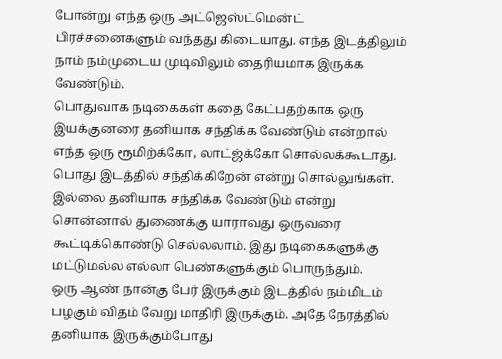போன்று எந்த ஒரு அட்ஜெஸ்ட்மென்ட் பிரச்சனைகளும் வந்தது கிடையாது. எந்த இடத்திலும் நாம் நம்முடைய முடிவிலும் தைரியமாக இருக்க வேண்டும்.
பொதுவாக நடிகைகள் கதை கேட்பதற்காக ஒரு இயக்குனரை தனியாக சந்திக்க வேண்டும் என்றால் எந்த ஒரு ரூமிற்க்கோ, லாட்ஜ்க்கோ சொல்லக்கூடாது. பொது இடத்தில் சந்திக்கிறேன் என்று சொல்லுங்கள். இல்லை தனியாக சந்திக்க வேண்டும் என்று சொன்னால் துணைக்கு யாராவது ஒருவரை கூட்டிக்கொண்டு செல்லலாம். இது நடிகைகளுக்கு மட்டுமல்ல எல்லா பெண்களுக்கும் பொருந்தும்.
ஒரு ஆண் நான்கு பேர் இருக்கும் இடத்தில் நம்மிடம் பழகும் விதம் வேறு மாதிரி இருக்கும். அதே நேரத்தில் தனியாக இருக்கும்போது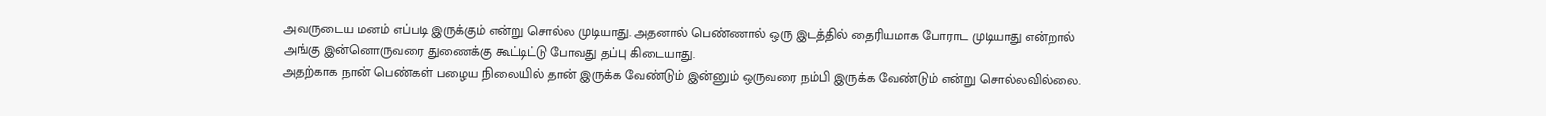அவருடைய மனம் எப்படி இருக்கும் என்று சொல்ல முடியாது. அதனால் பெண்ணால் ஒரு இடத்தில் தைரியமாக போராட முடியாது என்றால் அங்கு இன்னொருவரை துணைக்கு கூட்டிட்டு போவது தப்பு கிடையாது.
அதற்காக நான் பெண்கள் பழைய நிலையில் தான் இருக்க வேண்டும் இன்னும் ஒருவரை நம்பி இருக்க வேண்டும் என்று சொல்லவில்லை.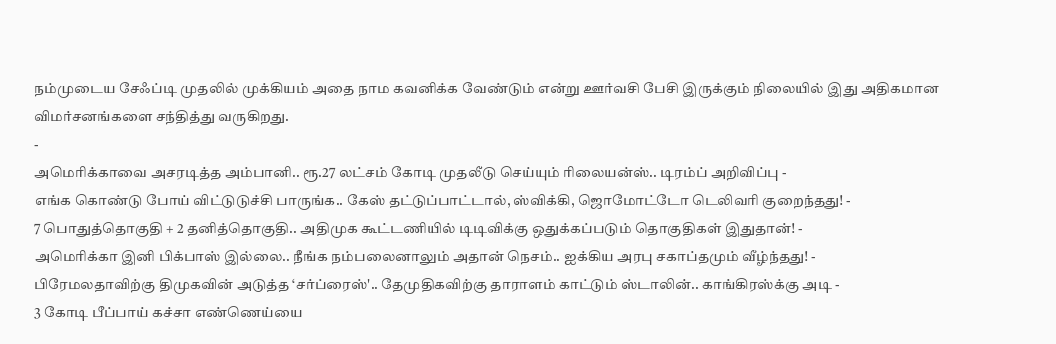நம்முடைய சேஃப்டி முதலில் முக்கியம் அதை நாம கவனிக்க வேண்டும் என்று ஊர்வசி பேசி இருக்கும் நிலையில் இது அதிகமான விமர்சனங்களை சந்தித்து வருகிறது.
-
அமெரிக்காவை அசரடித்த அம்பானி.. ரூ.27 லட்சம் கோடி முதலீடு செய்யும் ரிலையன்ஸ்.. டிரம்ப் அறிவிப்பு -
எங்க கொண்டு போய் விட்டுடுச்சி பாருங்க.. கேஸ் தட்டுப்பாட்டால், ஸ்விக்கி, ஜொமோட்டோ டெலிவரி குறைந்தது! -
7 பொதுத்தொகுதி + 2 தனித்தொகுதி.. அதிமுக கூட்டணியில் டிடிவிக்கு ஒதுக்கப்படும் தொகுதிகள் இதுதான்! -
அமெரிக்கா இனி பிக்பாஸ் இல்லை.. நீங்க நம்பலைனாலும் அதான் நெசம்.. ஐக்கிய அரபு சகாப்தமும் வீழ்ந்தது! -
பிரேமலதாவிற்கு திமுகவின் அடுத்த ‘சர்ப்ரைஸ்'.. தேமுதிகவிற்கு தாராளம் காட்டும் ஸ்டாலின்.. காங்கிரஸ்க்கு அடி -
3 கோடி பீப்பாய் கச்சா எண்ணெய்யை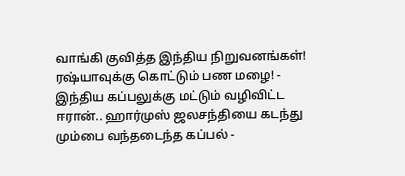வாங்கி குவித்த இந்திய நிறுவனங்கள்! ரஷ்யாவுக்கு கொட்டும் பண மழை! -
இந்திய கப்பலுக்கு மட்டும் வழிவிட்ட ஈரான்.. ஹார்முஸ் ஜலசந்தியை கடந்து மும்பை வந்தடைந்த கப்பல் -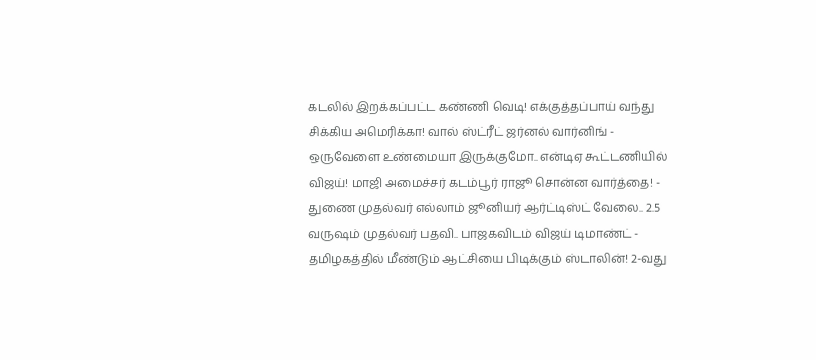கடலில் இறக்கப்பட்ட கண்ணி வெடி! எக்குத்தப்பாய் வந்து சிக்கிய அமெரிக்கா! வால் ஸ்ட்ரீட் ஜர்னல் வார்னிங் -
ஒருவேளை உண்மையா இருக்குமோ.. என்டிஏ கூட்டணியில் விஜய்! மாஜி அமைச்சர் கடம்பூர் ராஜூ சொன்ன வார்த்தை! -
துணை முதல்வர் எல்லாம் ஜூனியர் ஆர்ட்டிஸ்ட் வேலை.. 2.5 வருஷம் முதல்வர் பதவி.. பாஜகவிடம் விஜய் டிமாண்ட் -
தமிழகத்தில் மீண்டும் ஆட்சியை பிடிக்கும் ஸ்டாலின்! 2-வது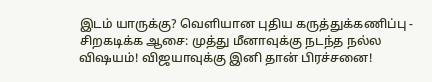இடம் யாருக்கு? வெளியான புதிய கருத்துக்கணிப்பு -
சிறகடிக்க ஆசை: முத்து மீனாவுக்கு நடந்த நல்ல விஷயம்! விஜயாவுக்கு இனி தான் பிரச்சனை!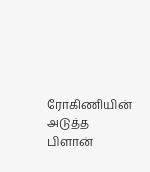ரோகிணியின் அடுத்த பிளான்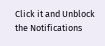Click it and Unblock the Notifications